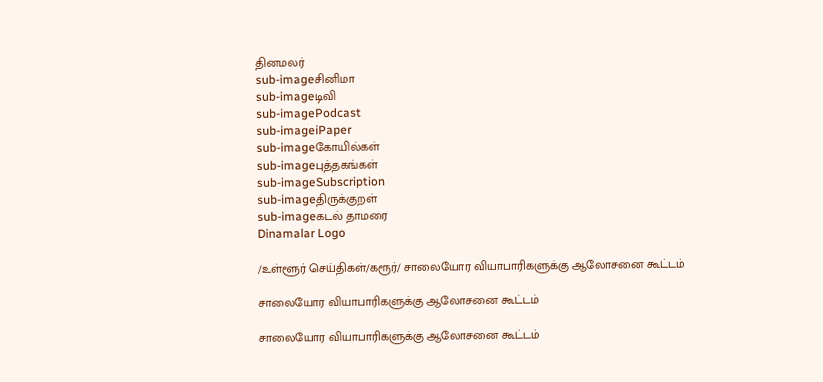தினமலர்
sub-imageசினிமா
sub-imageடிவி
sub-imagePodcast
sub-imageiPaper
sub-imageகோயில்கள்
sub-imageபுத்தகங்கள்
sub-imageSubscription
sub-imageதிருக்குறள்
sub-imageகடல் தாமரை
Dinamalar Logo

/உள்ளூர் செய்திகள்/கரூர்/ சாலையோர வியாபாரிகளுக்கு ஆலோசனை கூட்டம்

சாலையோர வியாபாரிகளுக்கு ஆலோசனை கூட்டம்

சாலையோர வியாபாரிகளுக்கு ஆலோசனை கூட்டம்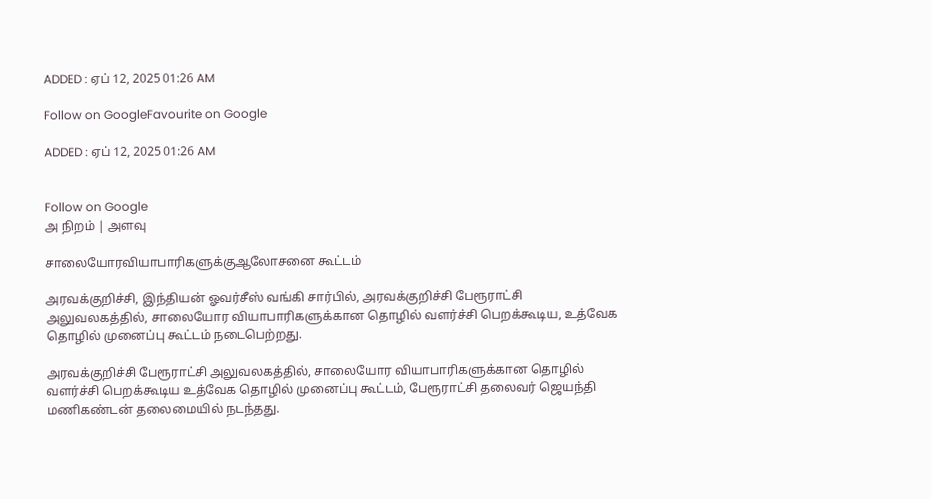ADDED : ஏப் 12, 2025 01:26 AM

Follow on GoogleFavourite on Google

ADDED : ஏப் 12, 2025 01:26 AM


Follow on Google
அ நிறம் | அளவு

சாலையோரவியாபாரிகளுக்குஆலோசனை கூட்டம்

அரவக்குறிச்சி, இந்தியன் ஓவர்சீஸ் வங்கி சார்பில், அரவக்குறிச்சி பேரூராட்சி அலுவலகத்தில், சாலையோர வியாபாரிகளுக்கான தொழில் வளர்ச்சி பெறக்கூடிய, உத்வேக தொழில் முனைப்பு கூட்டம் நடைபெற்றது.

அரவக்குறிச்சி பேரூராட்சி அலுவலகத்தில், சாலையோர வியாபாரிகளுக்கான தொழில் வளர்ச்சி பெறக்கூடிய உத்வேக தொழில் முனைப்பு கூட்டம், பேரூராட்சி தலைவர் ஜெயந்தி மணிகண்டன் தலைமையில் நடந்தது.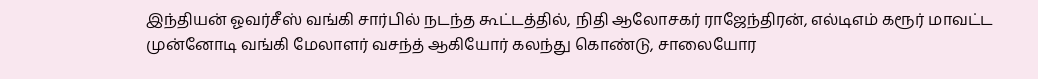இந்தியன் ஓவர்சீஸ் வங்கி சார்பில் நடந்த கூட்டத்தில், நிதி ஆலோசகர் ராஜேந்திரன், எல்டிஎம் கரூர் மாவட்ட முன்னோடி வங்கி மேலாளர் வசந்த் ஆகியோர் கலந்து கொண்டு, சாலையோர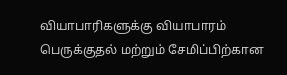வியாபாரிகளுக்கு வியாபாரம் பெருக்குதல் மற்றும் சேமிப்பிற்கான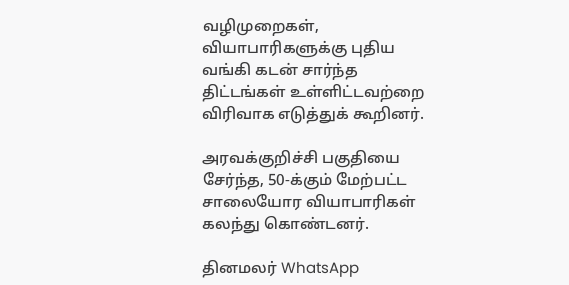வழிமுறைகள், வியாபாரிகளுக்கு புதிய வங்கி கடன் சார்ந்த திட்டங்கள் உள்ளிட்டவற்றை விரிவாக எடுத்துக் கூறினர்.

அரவக்குறிச்சி பகுதியை சேர்ந்த, 50-க்கும் மேற்பட்ட சாலையோர வியாபாரிகள் கலந்து கொண்டனர்.

தினமலர் WhatsApp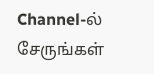Channel-ல் சேருங்கள்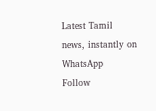Latest Tamil news, instantly on WhatsApp
Follow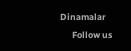Dinamalar
      Follow us